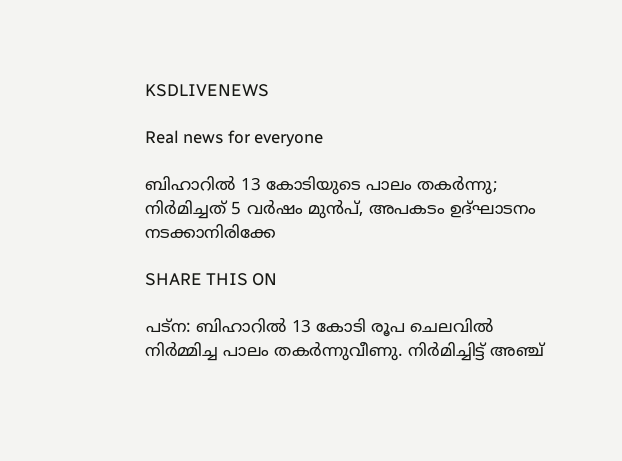KSDLIVENEWS

Real news for everyone

ബിഹാറില്‍ 13 കോടിയുടെ പാലം തകര്‍ന്നു; നിര്‍മിച്ചത് 5 വര്‍ഷം മുന്‍പ്, അപകടം ഉദ്ഘാടനം നടക്കാനിരിക്കേ

SHARE THIS ON

പട്ന: ബിഹാറില്‍ 13 കോടി രൂപ ചെലവില്‍ നിര്‍മ്മിച്ച പാലം തകര്‍ന്നുവീണു. നിര്‍മിച്ചിട്ട് അഞ്ച്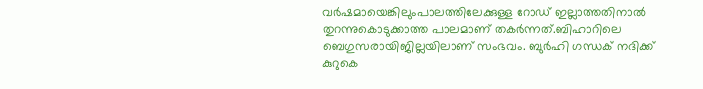വര്‍ഷമായെങ്കിലുംപാലത്തിലേക്കുള്ള റോഡ് ഇല്ലാത്തതിനാല്‍ തുറന്നുകൊടുക്കാത്ത പാലമാണ് തകര്‍ന്നത്.ബിഹാറിലെ ബെഗുസരായിജില്ലയിലാണ് സംഭവം. ബുര്‍ഹി ഗന്ധക് നദിക്ക് കുറുകെ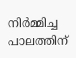നിര്‍മ്മിച്ച പാലത്തിന്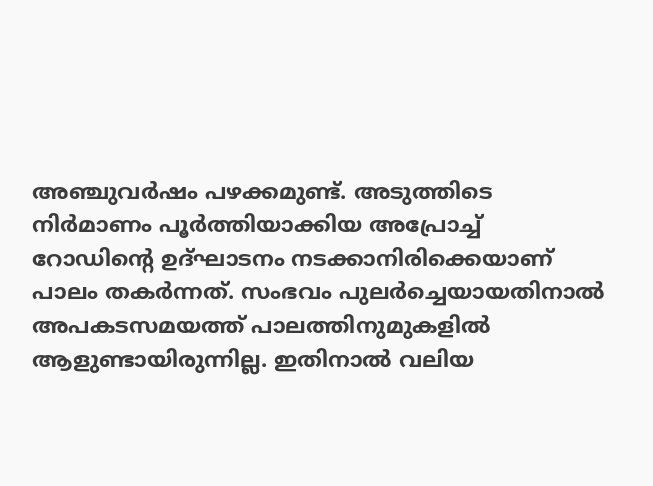അഞ്ചുവര്‍ഷം പഴക്കമുണ്ട്. അടുത്തിടെ നിര്‍മാണം പൂര്‍ത്തിയാക്കിയ അപ്രോച്ച് റോഡിന്റെ ഉദ്ഘാടനം നടക്കാനിരിക്കെയാണ് പാലം തകര്‍ന്നത്. സംഭവം പുലര്‍ച്ചെയായതിനാല്‍ അപകടസമയത്ത് പാലത്തിനുമുകളില്‍ ആളുണ്ടായിരുന്നില്ല. ഇതിനാല്‍ വലിയ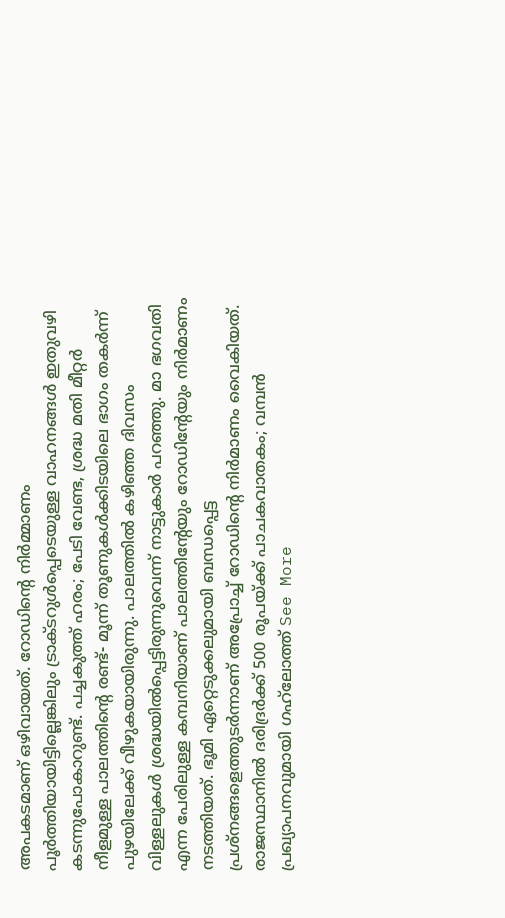അപകടമാണ് ഒഴിവായത്. റോഡിന്റെ നിര്‍മ്മാണം പൂര്‍ത്തിയായിട്ടില്ലെങ്കിലും ട്രാക്ടറുള്‍പ്പെടെയുള്ള വാഹനങ്ങള്‍ ഇതുവഴി കടന്നുപോകാറുണ്ട്. പച്ചകുത്ത് ഹരം; പേടി വേണ്ട, ശ്രദ്ധ മതി മീറ്റര്‍ നീളമുള്ള പാലത്തിന്റെ രണ്ട്- മൂന്ന് തൂണുകള്‍ക്കിടയിലെ ഭാഗം തകര്‍ന്ന് പുഴയിലേക്ക് വീഴുകയായിരുന്നു. പാലത്തില്‍ കഴിഞ്ഞ ദിവസം വിള്ളലുകള്‍ ശ്രദ്ധയില്‍പ്പെട്ടിരുന്നുവെന്ന് നാട്ടുകാര്‍ പറഞ്ഞു. മാ ഭഗവതി എന്ന പേരിലുള്ള കമ്പനിയാണ് പാലത്തിന്റേയും റോഡിന്റേയും നിര്‍മാണം നടത്തിയത്. ഭൂമി ഏറ്റെടുക്കലുമായി ബന്ധപ്പെട്ട പ്രശ്നങ്ങളെത്തുടര്‍ന്നാണ് അപ്രോച്ച് റോഡിന്റെ നിര്‍മാണം വൈകിയത്. രാജസ്ഥാനില്‍ ദരിദ്രര്‍ക്ക് 500 രൂപയ്ക്ക് പാചകവാതകം; വമ്പന്‍ പ്രഖ്യാപനവുമായി ഗഹ്‌ലോത്ത് See More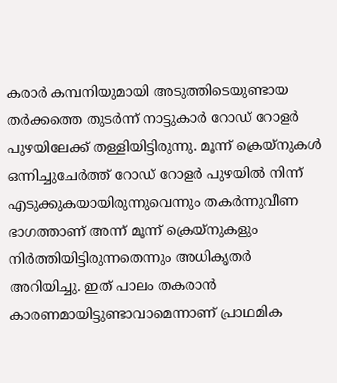കരാര്‍ കമ്പനിയുമായി അടുത്തിടെയുണ്ടായ തര്‍ക്കത്തെ തുടര്‍ന്ന് നാട്ടുകാര്‍ റോഡ് റോളര്‍ പുഴയിലേക്ക് തള്ളിയിട്ടിരുന്നു. മൂന്ന് ക്രെയ്നുകള്‍ ഒന്നിച്ചുചേര്‍ത്ത് റോഡ് റോളര്‍ പുഴയില്‍ നിന്ന് എടുക്കുകയായിരുന്നുവെന്നും തകര്‍ന്നുവീണ ഭാഗത്താണ് അന്ന് മൂന്ന് ക്രെയ്നുകളും നിര്‍ത്തിയിട്ടിരുന്നതെന്നും അധികൃതര്‍ അറിയിച്ചു. ഇത് പാലം തകരാന്‍ കാരണമായിട്ടുണ്ടാവാമെന്നാണ് പ്രാഥമിക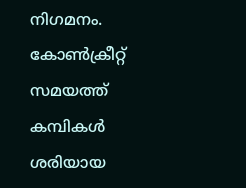നിഗമനം. കോണ്‍ക്രീറ്റ് സമയത്ത് കമ്പികള്‍ ശരിയായ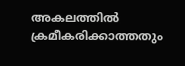അകലത്തില്‍ ക്രമീകരിക്കാത്തതും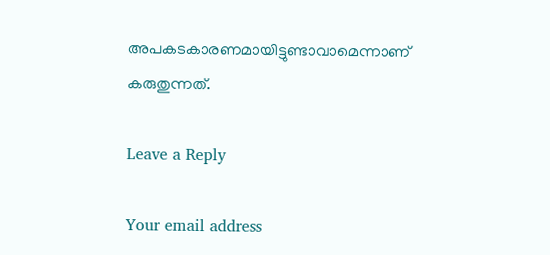അപകടകാരണമായിട്ടുണ്ടാവാമെന്നാണ് കരുതുന്നത്.

Leave a Reply

Your email address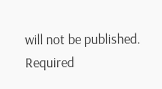will not be published. Required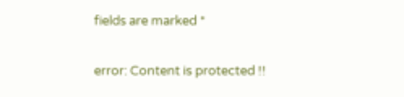fields are marked *

error: Content is protected !!